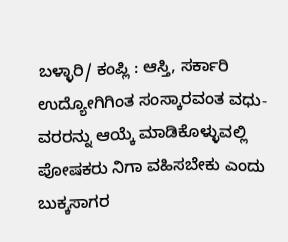ಬಳ್ಳಾರಿ/ ಕಂಪ್ಲಿ : ಆಸ್ತಿ, ಸರ್ಕಾರಿ ಉದ್ಯೋಗಿಗಿಂತ ಸಂಸ್ಕಾರವಂತ ವಧು-ವರರನ್ನು ಆಯ್ಕೆ ಮಾಡಿಕೊಳ್ಳುವಲ್ಲಿ ಪೋಷಕರು ನಿಗಾ ವಹಿಸಬೇಕು ಎಂದು ಬುಕ್ಕಸಾಗರ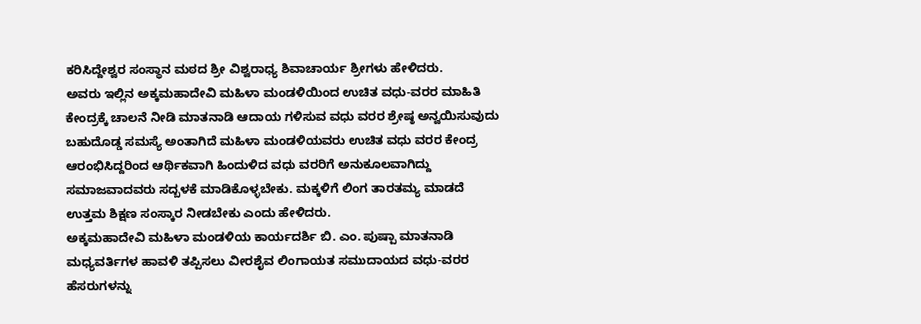ಕರಿಸಿದ್ದೇಶ್ವರ ಸಂಸ್ಥಾನ ಮಠದ ಶ್ರೀ ವಿಶ್ವರಾಧ್ಯ ಶಿವಾಚಾರ್ಯ ಶ್ರೀಗಳು ಹೇಳಿದರು.
ಅವರು ಇಲ್ಲಿನ ಅಕ್ಕಮಹಾದೇವಿ ಮಹಿಳಾ ಮಂಡಳಿಯಿಂದ ಉಚಿತ ವಧು-ವರರ ಮಾಹಿತಿ ಕೇಂದ್ರಕ್ಕೆ ಚಾಲನೆ ನೀಡಿ ಮಾತನಾಡಿ ಆದಾಯ ಗಳಿಸುವ ವಧು ವರರ ಶ್ರೇಷ್ಠ ಅನ್ವಯಿಸುವುದು ಬಹುದೊಡ್ಡ ಸಮಸ್ಯೆ ಅಂತಾಗಿದೆ ಮಹಿಳಾ ಮಂಡಳಿಯವರು ಉಚಿತ ವಧು ವರರ ಕೇಂದ್ರ ಆರಂಭಿಸಿದ್ದರಿಂದ ಆರ್ಥಿಕವಾಗಿ ಹಿಂದುಳಿದ ವಧು ವರರಿಗೆ ಅನುಕೂಲವಾಗಿದ್ದು ಸಮಾಜವಾದವರು ಸದ್ಬಳಕೆ ಮಾಡಿಕೊಳ್ಳಬೇಕು. ಮಕ್ಕಳಿಗೆ ಲಿಂಗ ತಾರತಮ್ಯ ಮಾಡದೆ ಉತ್ತಮ ಶಿಕ್ಷಣ ಸಂಸ್ಕಾರ ನೀಡಬೇಕು ಎಂದು ಹೇಳಿದರು.
ಅಕ್ಕಮಹಾದೇವಿ ಮಹಿಳಾ ಮಂಡಳಿಯ ಕಾರ್ಯದರ್ಶಿ ಬಿ. ಎಂ. ಪುಷ್ಪಾ ಮಾತನಾಡಿ ಮಧ್ಯವರ್ತಿಗಳ ಹಾವಳಿ ತಪ್ಪಿಸಲು ವೀರಶೈವ ಲಿಂಗಾಯತ ಸಮುದಾಯದ ವಧು-ವರರ ಹೆಸರುಗಳನ್ನು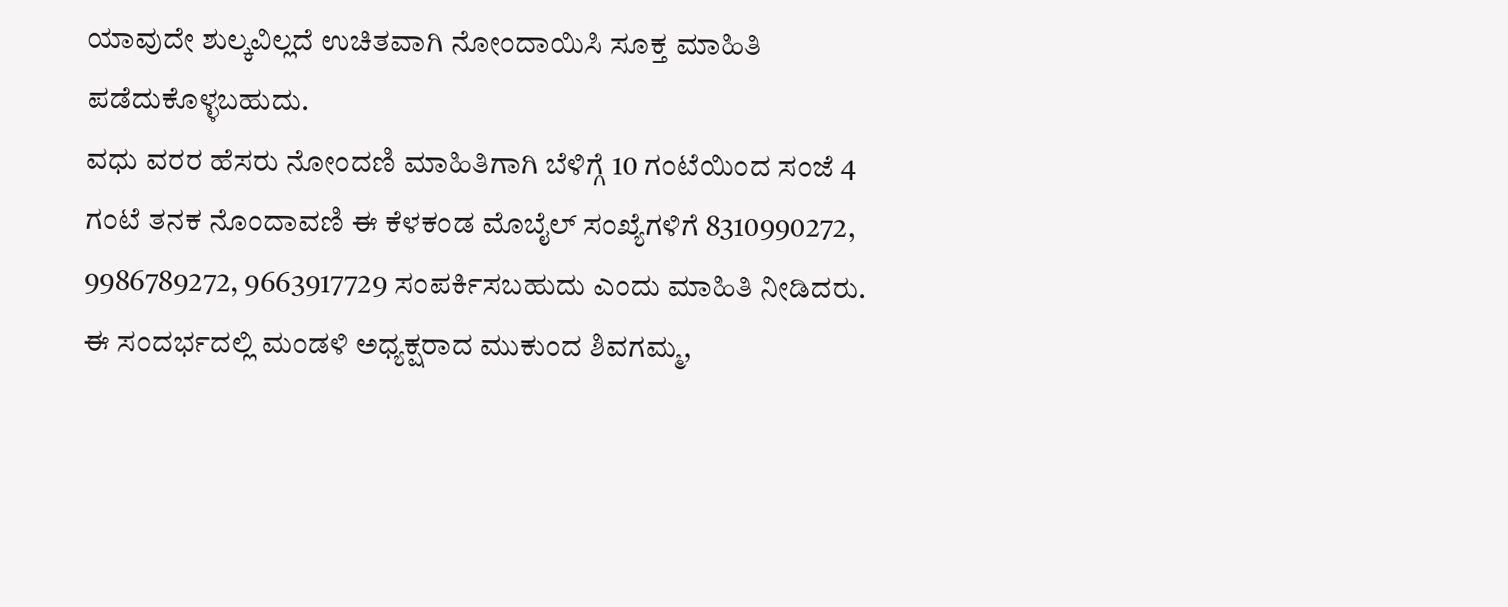ಯಾವುದೇ ಶುಲ್ಕವಿಲ್ಲದೆ ಉಚಿತವಾಗಿ ನೋಂದಾಯಿಸಿ ಸೂಕ್ತ ಮಾಹಿತಿ ಪಡೆದುಕೊಳ್ಳಬಹುದು.
ವಧು ವರರ ಹೆಸರು ನೋಂದಣಿ ಮಾಹಿತಿಗಾಗಿ ಬೆಳಿಗ್ಗೆ 10 ಗಂಟೆಯಿಂದ ಸಂಜೆ 4 ಗಂಟೆ ತನಕ ನೊಂದಾವಣಿ ಈ ಕೆಳಕಂಡ ಮೊಬೈಲ್ ಸಂಖ್ಯೆಗಳಿಗೆ 8310990272, 9986789272, 9663917729 ಸಂಪರ್ಕಿಸಬಹುದು ಎಂದು ಮಾಹಿತಿ ನೀಡಿದರು.
ಈ ಸಂದರ್ಭದಲ್ಲಿ ಮಂಡಳಿ ಅಧ್ಯಕ್ಷರಾದ ಮುಕುಂದ ಶಿವಗಮ್ಮ,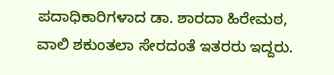ಪದಾಧಿಕಾರಿಗಳಾದ ಡಾ. ಶಾರದಾ ಹಿರೇಮಠ, ವಾಲಿ ಶಕುಂತಲಾ ಸೇರದಂತೆ ಇತರರು ಇದ್ದರು.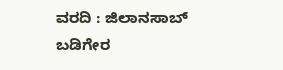ವರದಿ : ಜಿಲಾನಸಾಬ್ ಬಡಿಗೇರ